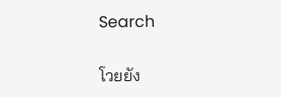Search

โวยยัง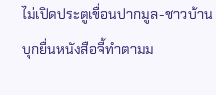ไม่เปิดประตูเขื่อนปากมูล-ชาวบ้านบุกยื่นหนังสือจี้ทำตามม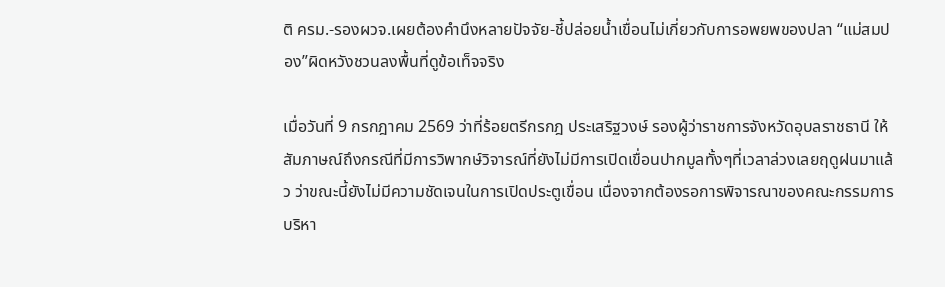ติ ครม.-รองผวจ.เผยต้องคำนึงหลายปัจจัย-ชี้ปล่อยน้ำเขื่อนไม่เกี่ยวกับการอพยพของปลา “แม่สมปอง”ผิดหวังชวนลงพื้นที่ดูข้อเท็จจริง

เมื่อวันที่ 9 กรกฎาคม 2569 ว่าที่ร้อยตรีกรกฎ ประเสริฐวงษ์ รองผู้ว่าราชการจังหวัดอุบลราชธานี ให้สัมภาษณ์ถึงกรณีที่มีการวิพากษ์วิจารณ์ที่ยังไม่มีการเปิดเขื่อนปากมูลทั้งๆที่เวลาล่วงเลยฤดูฝนมาแล้ว ว่าขณะนี้ยังไม่มีความชัดเจนในการเปิดประตูเขื่อน เนื่องจากต้องรอการพิจารณาของคณะกรรมการบริหา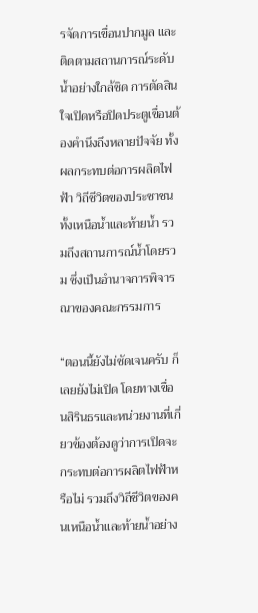รจัดการเขื่อนปากมูล และติดตามสถานการณ์ระดับน้ำอย่างใกล้ชิด การตัดสินใจเปิดหรือปิดประตูเขื่อนต้องคำนึงถึงหลายปัจจัย ทั้งผลกระทบต่อการผลิตไฟฟ้า วิถีชีวิตของประชาชนทั้งเหนือน้ำและท้ายน้ำ รวมถึงสถานการณ์น้ำโดยรวม ซึ่งเป็นอำนาจการพิจารณาของคณะกรรมการ

“ตอนนี้ยังไม่ชัดเจนครับ ก็เลยยังไม่เปิด โดยทางเขื่อนสิรินธรและหน่วยงานที่เกี่ยวข้องต้องดูว่าการเปิดจะกระทบต่อการผลิตไฟฟ้าหรือไม่ รวมถึงวิถีชีวิตของคนเหนือน้ำและท้ายน้ำอย่าง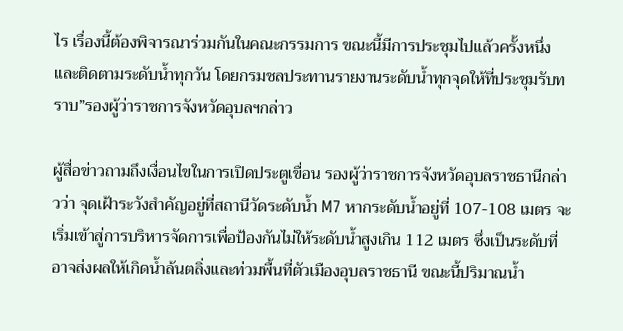ไร เรื่องนี้ต้องพิจารณาร่วมกันในคณะกรรมการ ขณะนี้มีการประชุมไปแล้วครั้งหนึ่ง และติดตามระดับน้ำทุกวัน โดยกรมชลประทานรายงานระดับน้ำทุกจุดให้ที่ประชุมรับทราบ”รองผู้ว่าราชการจังหวัดอุบลฯกล่าว

ผู้สื่อข่าวถามถึงเงื่อนไขในการเปิดประตูเขื่อน รองผู้ว่าราชการจังหวัดอุบลราชธานีกล่าวว่า จุดเฝ้าระวังสำคัญอยู่ที่สถานีวัดระดับน้ำ M7 หากระดับน้ำอยู่ที่ 107-108 เมตร จะเริ่มเข้าสู่การบริหารจัดการเพื่อป้องกันไม่ให้ระดับน้ำสูงเกิน 112 เมตร ซึ่งเป็นระดับที่อาจส่งผลให้เกิดน้ำล้นตลิ่งและท่วมพื้นที่ตัวเมืองอุบลราชธานี ขณะนี้ปริมาณน้ำ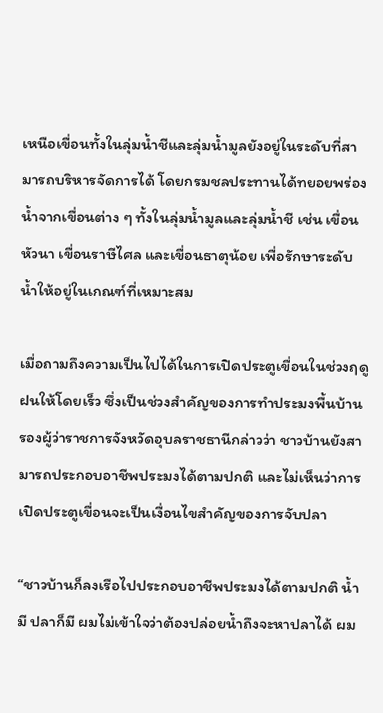เหนือเขื่อนทั้งในลุ่มน้ำชีและลุ่มน้ำมูลยังอยู่ในระดับที่สามารถบริหารจัดการได้ โดยกรมชลประทานได้ทยอยพร่องน้ำจากเขื่อนต่าง ๆ ทั้งในลุ่มน้ำมูลและลุ่มน้ำชี เช่น เขื่อนหัวนา เขื่อนราษีไศล และเขื่อนธาตุน้อย เพื่อรักษาระดับน้ำให้อยู่ในเกณฑ์ที่เหมาะสม

เมื่อถามถึงความเป็นไปได้ในการเปิดประตูเขื่อนในช่วงฤดูฝนให้โดยเร็ว ซึ่งเป็นช่วงสำคัญของการทำประมงพื้นบ้าน รองผู้ว่าราชการจังหวัดอุบลราชธานีกล่าวว่า ชาวบ้านยังสามารถประกอบอาชีพประมงได้ตามปกติ และไม่เห็นว่าการเปิดประตูเขื่อนจะเป็นเงื่อนไขสำคัญของการจับปลา

“ชาวบ้านก็ลงเรือไปประกอบอาชีพประมงได้ตามปกติ น้ำมี ปลาก็มี ผมไม่เข้าใจว่าต้องปล่อยน้ำถึงจะหาปลาได้ ผม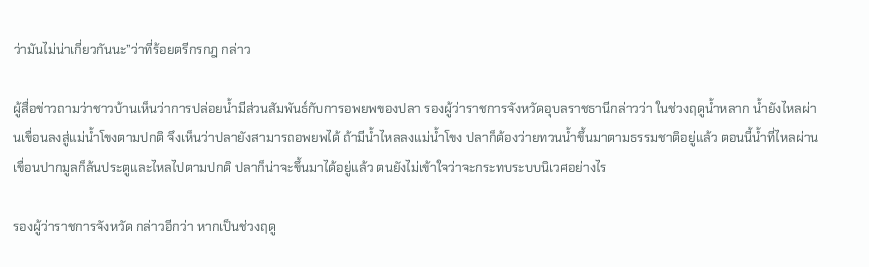ว่ามันไม่น่าเกี่ยวกันนะ”ว่าที่ร้อยตรีกรกฎ กล่าว

ผู้สื่อข่าวถามว่าชาวบ้านเห็นว่าการปล่อยน้ำมีส่วนสัมพันธ์กับการอพยพของปลา รองผู้ว่าราชการจังหวัดอุบลราชธานีกล่าวว่า ในช่วงฤดูน้ำหลาก น้ำยังไหลผ่านเขื่อนลงสู่แม่น้ำโขงตามปกติ จึงเห็นว่าปลายังสามารถอพยพได้ ถ้ามีน้ำไหลลงแม่น้ำโขง ปลาก็ต้องว่ายทวนน้ำขึ้นมาตามธรรมชาติอยู่แล้ว ตอนนี้น้ำที่ไหลผ่านเขื่อนปากมูลก็ล้นประตูและไหลไปตามปกติ ปลาก็น่าจะขึ้นมาได้อยู่แล้ว ตนยังไม่เข้าใจว่าจะกระทบระบบนิเวศอย่างไร

รองผู้ว่าราชการจังหวัด กล่าวอีกว่า หากเป็นช่วงฤดู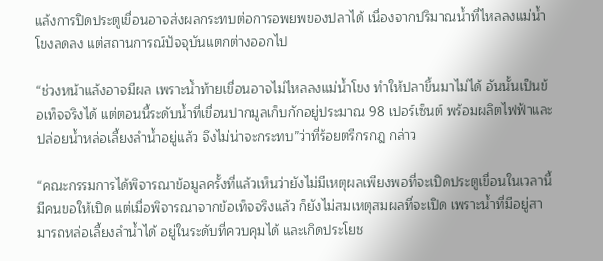แล้งการปิดประตูเขื่อนอาจส่งผลกระทบต่อการอพยพของปลาได้ เนื่องจากปริมาณน้ำที่ไหลลงแม่น้ำโขงลดลง แต่สถานการณ์ปัจจุบันแตกต่างออกไป

“ช่วงหน้าแล้งอาจมีผล เพราะน้ำท้ายเขื่อนอาจไม่ไหลลงแม่น้ำโขง ทำให้ปลาขึ้นมาไม่ได้ อันนั้นเป็นข้อเท็จจริงได้ แต่ตอนนี้ระดับน้ำที่เขื่อนปากมูลเก็บกักอยู่ประมาณ 98 เปอร์เซ็นต์ พร้อมผลิตไฟฟ้าและปล่อยน้ำหล่อเลี้ยงลำน้ำอยู่แล้ว จึงไม่น่าจะกระทบ”ว่าที่ร้อยตรีกรกฎ กล่าว

“คณะกรรมการได้พิจารณาข้อมูลครั้งที่แล้วเห็นว่ายังไม่มีเหตุผลเพียงพอที่จะเปิดประตูเขื่อนในเวลานี้ มีคนขอให้เปิด แต่เมื่อพิจารณาจากข้อเท็จจริงแล้ว ก็ยังไม่สมเหตุสมผลที่จะเปิด เพราะน้ำที่มีอยู่สามารถหล่อเลี้ยงลำน้ำได้ อยู่ในระดับที่ควบคุมได้ และเกิดประโยช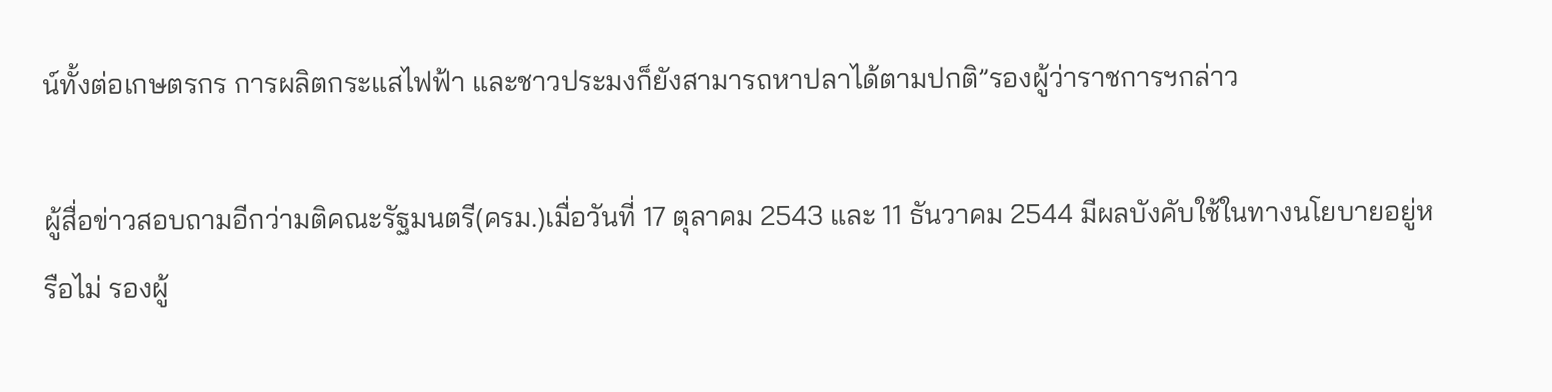น์ทั้งต่อเกษตรกร การผลิตกระแสไฟฟ้า และชาวประมงก็ยังสามารถหาปลาได้ตามปกติ”รองผู้ว่าราชการฯกล่าว

ผู้สื่อข่าวสอบถามอีกว่ามติคณะรัฐมนตรี(ครม.)เมื่อวันที่ 17 ตุลาคม 2543 และ 11 ธันวาคม 2544 มีผลบังคับใช้ในทางนโยบายอยู่หรือไม่ รองผู้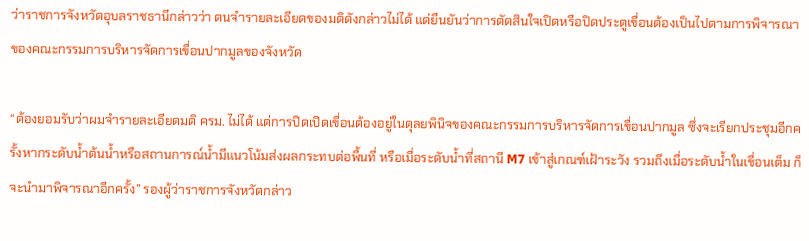ว่าราชการจังหวัดอุบลราชธานีกล่าวว่า ตนจำรายละเอียดของมติดังกล่าวไม่ได้ แต่ยืนยันว่าการตัดสินใจเปิดหรือปิดประตูเขื่อนต้องเป็นไปตามการพิจารณาของคณะกรรมการบริหารจัดการเขื่อนปากมูลของจังหวัด

“ต้องยอมรับว่าผมจำรายละเอียดมติ ครม. ไม่ได้ แต่การปิดเปิดเขื่อนต้องอยู่ในดุลยพินิจของคณะกรรมการบริหารจัดการเขื่อนปากมูล ซึ่งจะเรียกประชุมอีกครั้งหากระดับน้ำต้นน้ำหรือสถานการณ์น้ำมีแนวโน้มส่งผลกระทบต่อพื้นที่ หรือเมื่อระดับน้ำที่สถานี M7 เข้าสู่เกณฑ์เฝ้าระวัง รวมถึงเมื่อระดับน้ำในเขื่อนเต็ม ก็จะนำมาพิจารณาอีกครั้ง” รองผู้ว่าราชการจังหวัดกล่าว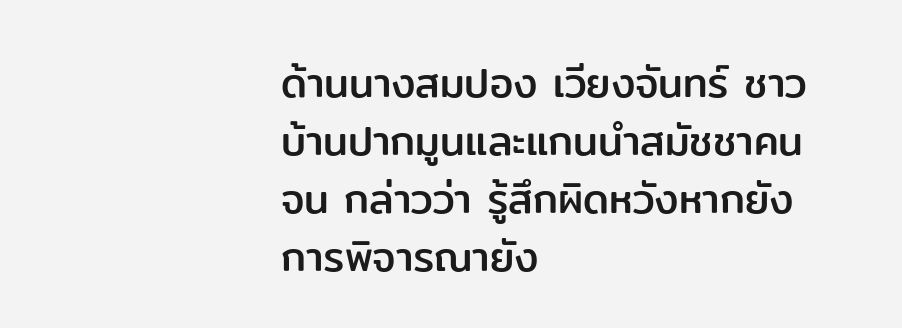ด้านนางสมปอง เวียงจันทร์ ชาวบ้านปากมูนและแกนนำสมัชชาคนจน กล่าวว่า รู้สึกผิดหวังหากยังการพิจารณายัง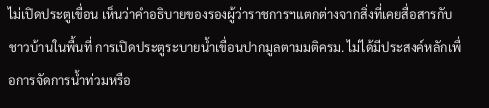ไม่เปิดประตูเขื่อน เห็นว่าคำอธิบายของรองผู้ว่าราชการฯแตกต่างจากสิ่งที่เคยสื่อสารกับชาวบ้านในพื้นที่ การเปิดประตูระบายน้ำเขื่อนปากมูลตามมติครม. ไม่ได้มีประสงค์หลักเพื่อการจัดการน้ำท่วมหรือ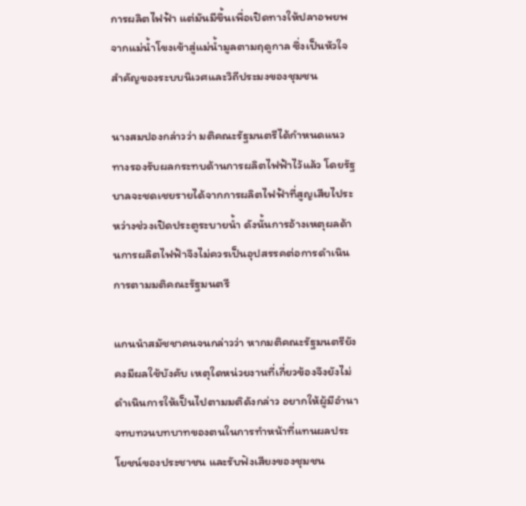การผลิตไฟฟ้า แต่มันมีขึ้นเพื่อเปิดทางให้ปลาอพยพจากแม่น้ำโขงเข้าสู่แม่น้ำมูลตามฤดูกาล ซึ่งเป็นหัวใจสำคัญของระบบนิเวศและวิถีประมงของชุมชน

นางสมปองกล่าวว่า มติคณะรัฐมนตรีได้กำหนดแนวทางรองรับผลกระทบด้านการผลิตไฟฟ้าไว้แล้ว โดยรัฐบาลจะชดเชยรายได้จากการผลิตไฟฟ้าที่สูญเสียไประหว่างช่วงเปิดประตูระบายน้ำ ดังนั้นการอ้างเหตุผลด้านการผลิตไฟฟ้าจึงไม่ควรเป็นอุปสรรคต่อการดำเนินการตามมติคณะรัฐมนตรี

แกนนำสมัชชาคนจนกล่าวว่า หากมติคณะรัฐมนตรียังคงมีผลใช้บังคับ เหตุใดหน่วยงานที่เกี่ยวข้องจึงยังไม่ดำเนินการให้เป็นไปตามมติดังกล่าว อยากให้ผู้มีอำนาจทบทวนบทบาทของตนในการทำหน้าที่แทนผลประโยชน์ของประชาชน และรับฟังเสียงของชุมชน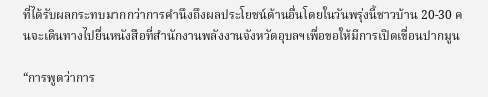ที่ได้รับผลกระทบมากกว่าการคำนึงถึงผลประโยชน์ด้านอื่นโดยในวันพรุ่งนี้ชาวบ้าน 20-30 คนจะเดินทางไปยื่นหนังสือที่สำนักงานพลังงานจังหวัดอุบลฯเพื่อขอให้มีการเปิดเขื่อนปากมูน

“การพูดว่าการ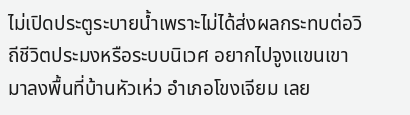ไม่เปิดประตูระบายน้ำเพราะไม่ได้ส่งผลกระทบต่อวิถีชีวิตประมงหรือระบบนิเวศ อยากไปจูงแขนเขามาลงพื้นที่บ้านหัวเห่ว อำเภอโขงเจียม เลย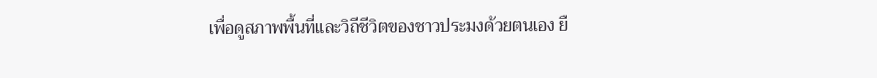เพื่อดูสภาพพื้นที่และวิถีชีวิตของชาวประมงด้วยตนเอง ยื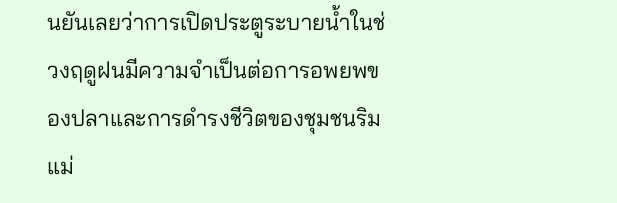นยันเลยว่าการเปิดประตูระบายน้ำในช่วงฤดูฝนมีความจำเป็นต่อการอพยพของปลาและการดำรงชีวิตของชุมชนริมแม่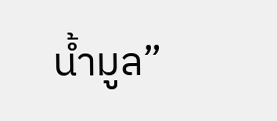น้ำมูล”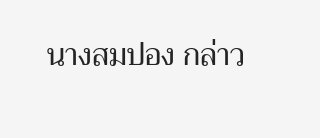นางสมปอง กล่าว